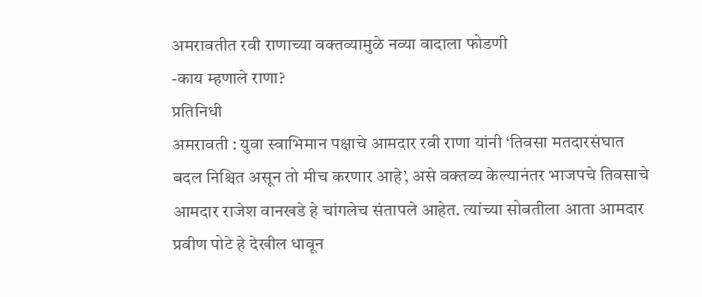अमरावतीत रवी राणाच्या वक्तव्यामुळे नव्या वादाला फोडणी
-काय म्हणाले राणा?
प्रतिनिधी
अमरावती : युवा स्वाभिमान पक्षाचे आमदार रवी राणा यांनी ‘तिवसा मतदारसंघात बदल निश्चित असून तो मीच करणार आहे’, असे वक्तव्य केल्यानंतर भाजपचे तिवसाचे आमदार राजेश वानखडे हे चांगलेच संतापले आहेत. त्यांच्या सोबतीला आता आमदार प्रवीण पोटे हे देखील धावून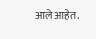आले आहेत.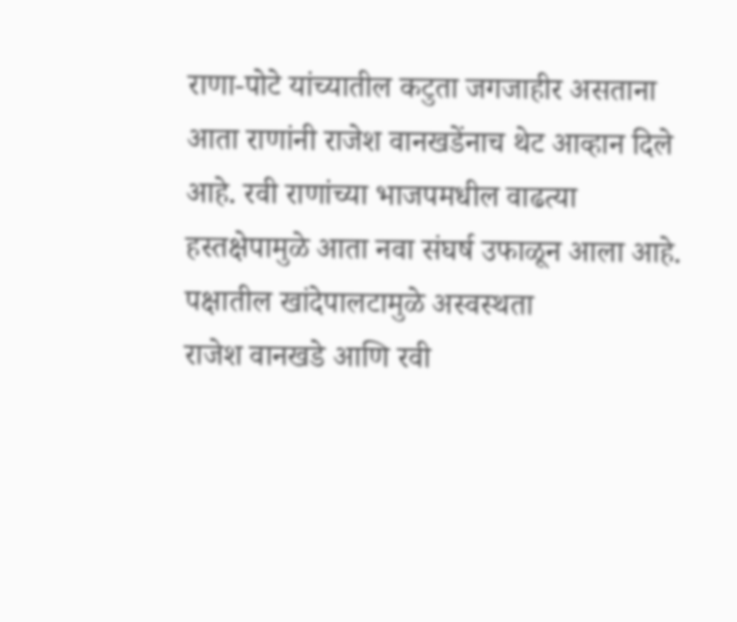राणा-पोटे यांच्यातील कटुता जगजाहीर असताना आता राणांनी राजेश वानखडेंनाच थेट आव्हान दिले आहे. रवी राणांच्या भाजपमधील वाढत्या हस्तक्षेपामुळे आता नवा संघर्ष उफाळून आला आहे.
पक्षातील खांदेपालटामुळे अस्वस्थता
राजेश वानखडे आणि रवी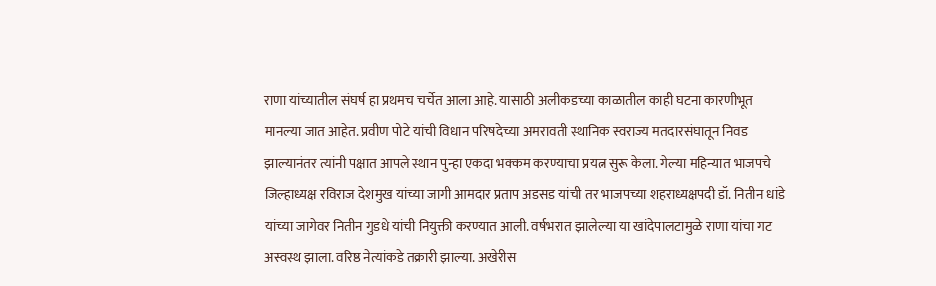राणा यांच्यातील संघर्ष हा प्रथमच चर्चेत आला आहे. यासाठी अलीकडच्या काळातील काही घटना कारणीभूत मानल्या जात आहेत. प्रवीण पोटे यांची विधान परिषदेच्या अमरावती स्थानिक स्वराज्य मतदारसंघातून निवड झाल्यानंतर त्यांनी पक्षात आपले स्थान पुन्हा एकदा भक्कम करण्याचा प्रयत्न सुरू केला. गेल्या महिन्यात भाजपचे जिल्हाध्यक्ष रविराज देशमुख यांच्या जागी आमदार प्रताप अडसड यांची तर भाजपच्या शहराध्यक्षपदी डॉ. नितीन धांडे यांच्या जागेवर नितीन गुडधे यांची नियुक्ती करण्यात आली. वर्षभरात झालेल्या या खांदेपालटामुळे राणा यांचा गट अस्वस्थ झाला. वरिष्ठ नेत्यांकडे तक्रारी झाल्या. अखेरीस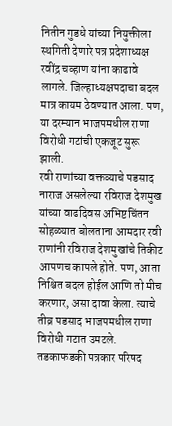नितीन गुडधे यांच्या नियुक्तीला स्थगिती देणारे पत्र प्रदेशाध्यक्ष रवींद्र चव्हाण यांना काढावे लागले. जिल्हाध्यक्षपदाचा बदल मात्र कायम ठेवण्यात आला. पण, या दरम्यान भाजपमधील राणा विरोधी गटांची एकजूट सुरू झाली.
रवी राणांच्या वक्तव्याचे पडसाद
नाराज असलेल्या रविराज देशमुख यांच्या वाढदिवस अभिष्टचिंतन सोहळ्यात बोलताना आमदार रवी राणांनी रविराज देशमुखांचे तिकीट आपणच कापले होते. पण, आता निश्चित बदल होईल आणि तो मीच करणार, असा दावा केला. त्याचे तीव्र पडसाद भाजपमधील राणा विरोधी गटात उमटले. तडकाफडकी पत्रकार परिषद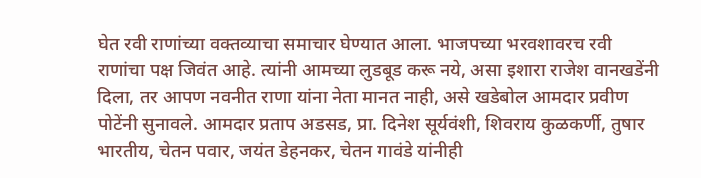घेत रवी राणांच्या वक्तव्याचा समाचार घेण्यात आला. भाजपच्या भरवशावरच रवी राणांचा पक्ष जिवंत आहे. त्यांनी आमच्या लुडबूड करू नये, असा इशारा राजेश वानखडेंनी दिला, तर आपण नवनीत राणा यांना नेता मानत नाही, असे खडेबोल आमदार प्रवीण पोटेंनी सुनावले. आमदार प्रताप अडसड, प्रा. दिनेश सूर्यवंशी, शिवराय कुळकर्णी, तुषार भारतीय, चेतन पवार, जयंत डेहनकर, चेतन गावंडे यांनीही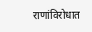राणांविरोधात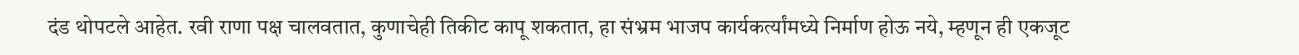दंड थोपटले आहेत. रवी राणा पक्ष चालवतात, कुणाचेही तिकीट कापू शकतात, हा संभ्रम भाजप कार्यकर्त्यांमध्ये निर्माण होऊ नये, म्हणून ही एकजूट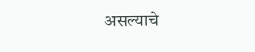असल्याचे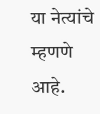या नेत्यांचे म्हणणे आहे.